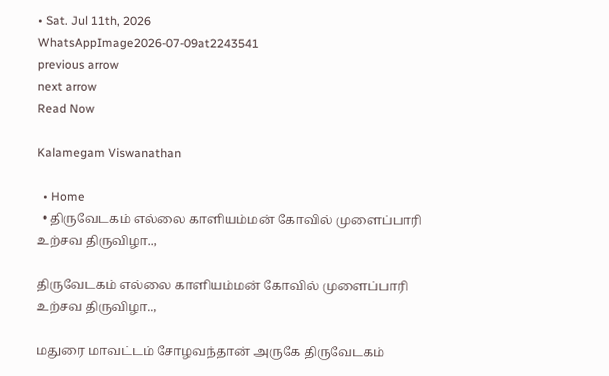• Sat. Jul 11th, 2026
WhatsAppImage2026-07-09at2243541
previous arrow
next arrow
Read Now

Kalamegam Viswanathan

  • Home
  • திருவேடகம் எல்லை காளியம்மன் கோவில் முளைப்பாரி உற்சவ திருவிழா..,

திருவேடகம் எல்லை காளியம்மன் கோவில் முளைப்பாரி உற்சவ திருவிழா..,

மதுரை மாவட்டம் சோழவந்தான் அருகே திருவேடகம்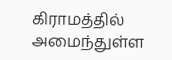கிராமத்தில் அமைந்துள்ள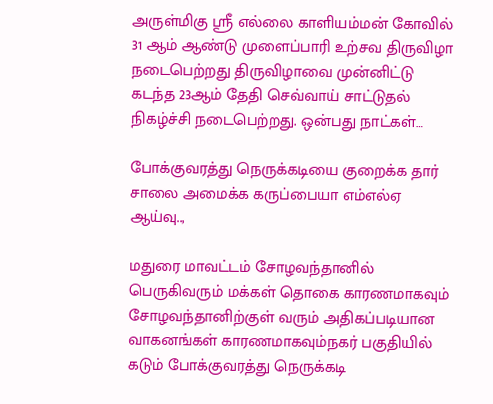அருள்மிகு ஸ்ரீ எல்லை காளியம்மன் கோவில் 31 ஆம் ஆண்டு முளைப்பாரி உற்சவ திருவிழா நடைபெற்றது திருவிழாவை முன்னிட்டு கடந்த 23ஆம் தேதி செவ்வாய் சாட்டுதல் நிகழ்ச்சி நடைபெற்றது. ஒன்பது நாட்கள்…

போக்குவரத்து நெருக்கடியை குறைக்க தார் சாலை அமைக்க கருப்பையா எம்எல்ஏ ஆய்வு..,

மதுரை மாவட்டம் சோழவந்தானில் பெருகிவரும் மக்கள் தொகை காரணமாகவும் சோழவந்தானிற்குள் வரும் அதிகப்படியான வாகனங்கள் காரணமாகவும்நகர் பகுதியில் கடும் போக்குவரத்து நெருக்கடி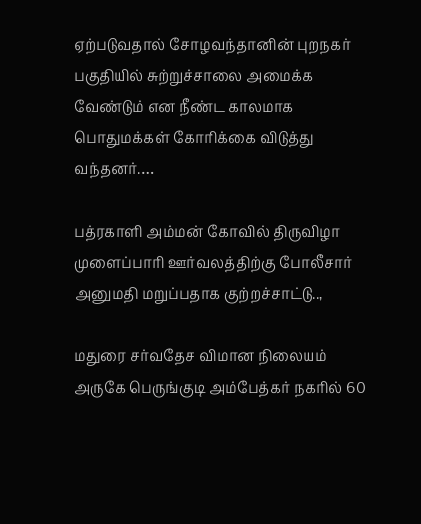ஏற்படுவதால் சோழவந்தானின் புறநகர் பகுதியில் சுற்றுச்சாலை அமைக்க வேண்டும் என நீண்ட காலமாக பொதுமக்கள் கோரிக்கை விடுத்து வந்தனர்.…

பத்ரகாளி அம்மன் கோவில் திருவிழா முளைப்பாரி ஊர்வலத்திற்கு போலீசார் அனுமதி மறுப்பதாக குற்றச்சாட்டு..,

மதுரை சர்வதேச விமான நிலையம் அருகே பெருங்குடி அம்பேத்கர் நகரில் 60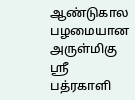ஆண்டுகால பழமையான அருள்மிகு ஸ்ரீ பத்ரகாளி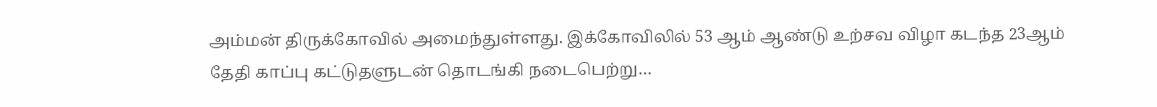அம்மன் திருக்கோவில் அமைந்துள்ளது. இக்கோவிலில் 53 ஆம் ஆண்டு உற்சவ விழா கடந்த 23ஆம் தேதி காப்பு கட்டுதளுடன் தொடங்கி நடைபெற்று…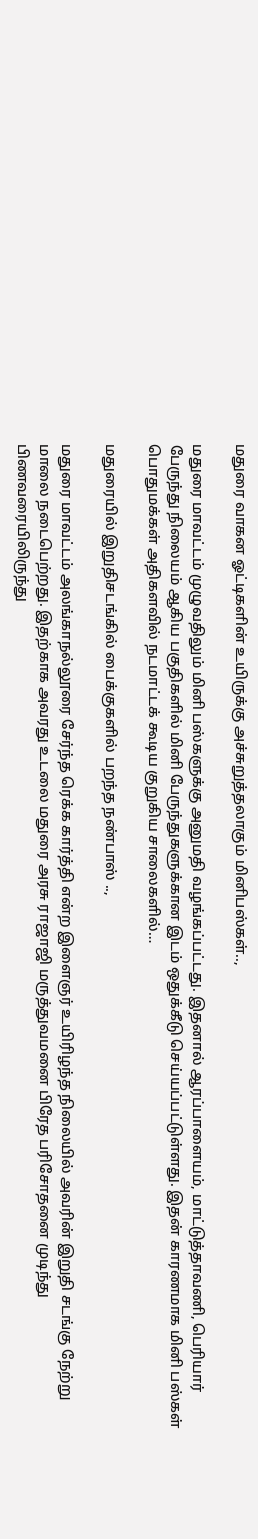மதுரை வாகன ஓட்டிகளின் உயிருக்கு அச்சுறுத்தலாகும் மினிபஸ்கள்..,

மதுரை மாவட்டம் முழுவதிலும் மினி பஸ்களுக்கு அனுமதி வழங்கப்பட்டது. இதனால் ஆரப்பாளையம், மாட்டுத்தாவணி, பெரியார் பேருந்து நிலையம் ஆகிய பகுதிகளில் மினி பேருந்துகளுக்கான இடம் ஒதுக்கீடு செய்யப்பட்டுள்ளது. இதன் காரணமாக மினி பஸ்கள் பொதுமக்கள் அதிகளவில் நடமாட்டக் கூடிய குறுகிய சாலைகளில்…

மதுரையில் இறுதிசடங்கில் பைக்குகளில் பறந்த நண்பாஸ் ..,

மதுரை மாவட்டம் அலங்காநல்லூரை சேர்ந்த ரெக்க கார்த்தி என்ற இளைஞர் உயிரிழந்த நிலையில் அவரின் இறுதி சடங்கு நேற்று மாலை நடைபெற்றது. இதற்காக அவரது உடலை மதுரை அரசு ராஜாஜி மருத்துவமனை பிரேத பரிசோதனை முடிந்து பிணவரையிலிருந்து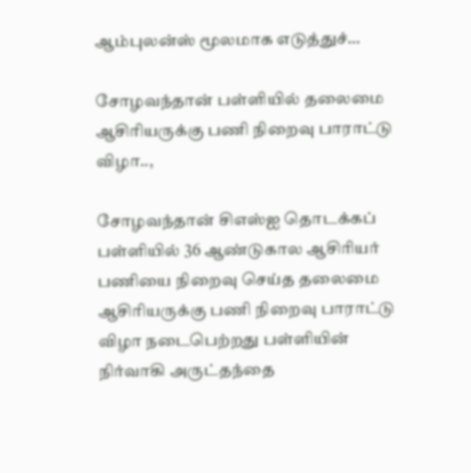ஆம்புலன்ஸ் மூலமாக எடுத்துச்…

சோழவந்தான் பள்ளியில் தலைமை ஆசிரியருக்கு பணி நிறைவு பாராட்டு விழா..,

சோழவந்தான் சிஎஸ்ஐ தொடக்கப் பள்ளியில் 36 ஆண்டுகால ஆசிரியர் பணியை நிறைவு செய்த தலைமை ஆசிரியருக்கு பணி நிறைவு பாராட்டு விழா நடைபெற்றது பள்ளியின் நிர்வாகி அருட்தந்தை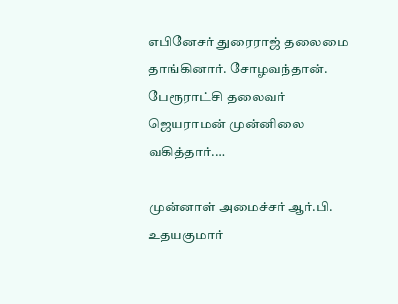எபினேசர் துரைராஜ் தலைமை தாங்கினார். சோழவந்தான். பேரூராட்சி தலைவர் ஜெயராமன் முன்னிலை வகித்தார்.…

முன்னாள் அமைச்சர் ஆர்.பி. உதயகுமார்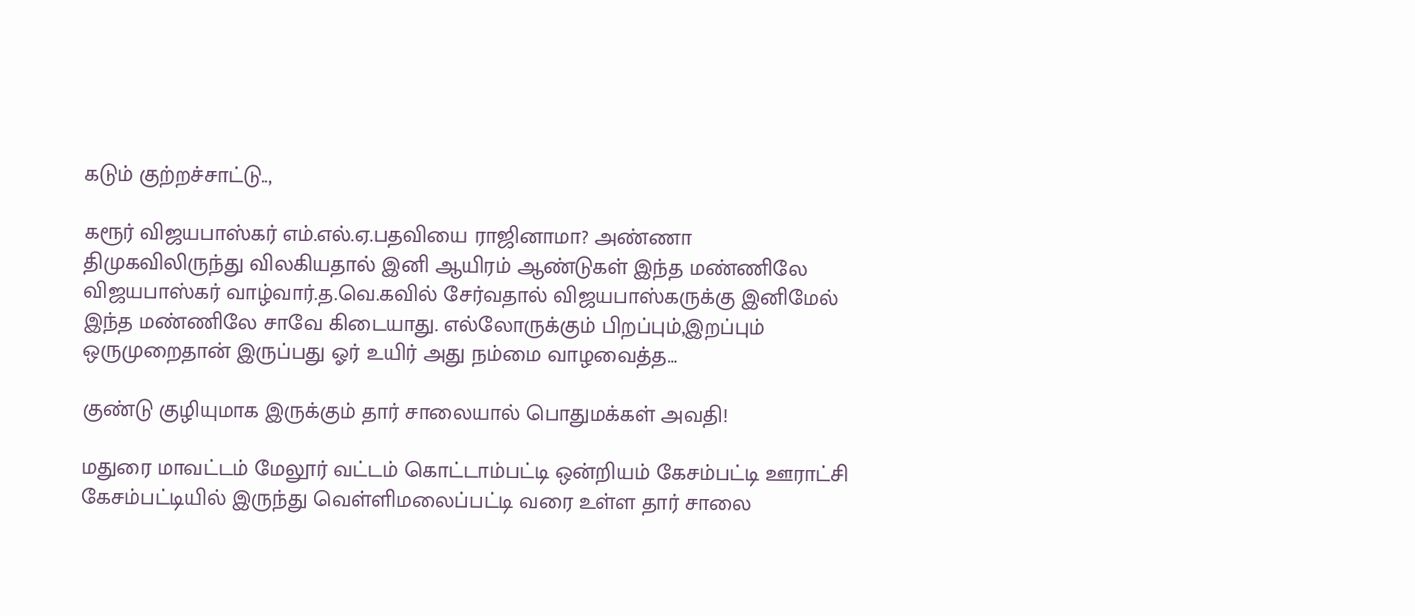கடும் குற்றச்சாட்டு..,

கரூர் விஜயபாஸ்கர் எம்.எல்.ஏ.பதவியை ராஜினாமா? அண்ணா திமுகவிலிருந்து விலகியதால் இனி ஆயிரம் ஆண்டுகள் இந்த மண்ணிலே விஜயபாஸ்கர் வாழ்வார்.த.வெ.கவில் சேர்வதால் விஜயபாஸ்கருக்கு இனிமேல் இந்த மண்ணிலே சாவே கிடையாது. எல்லோருக்கும் பிறப்பும்,இறப்பும் ஒருமுறைதான் இருப்பது ஓர் உயிர் அது நம்மை வாழவைத்த…

குண்டு குழியுமாக இருக்கும் தார் சாலையால் பொதுமக்கள் அவதி!

மதுரை மாவட்டம் மேலூர் வட்டம் கொட்டாம்பட்டி ஒன்றியம் கேசம்பட்டி ஊராட்சி கேசம்பட்டியில் இருந்து வெள்ளிமலைப்பட்டி வரை உள்ள தார் சாலை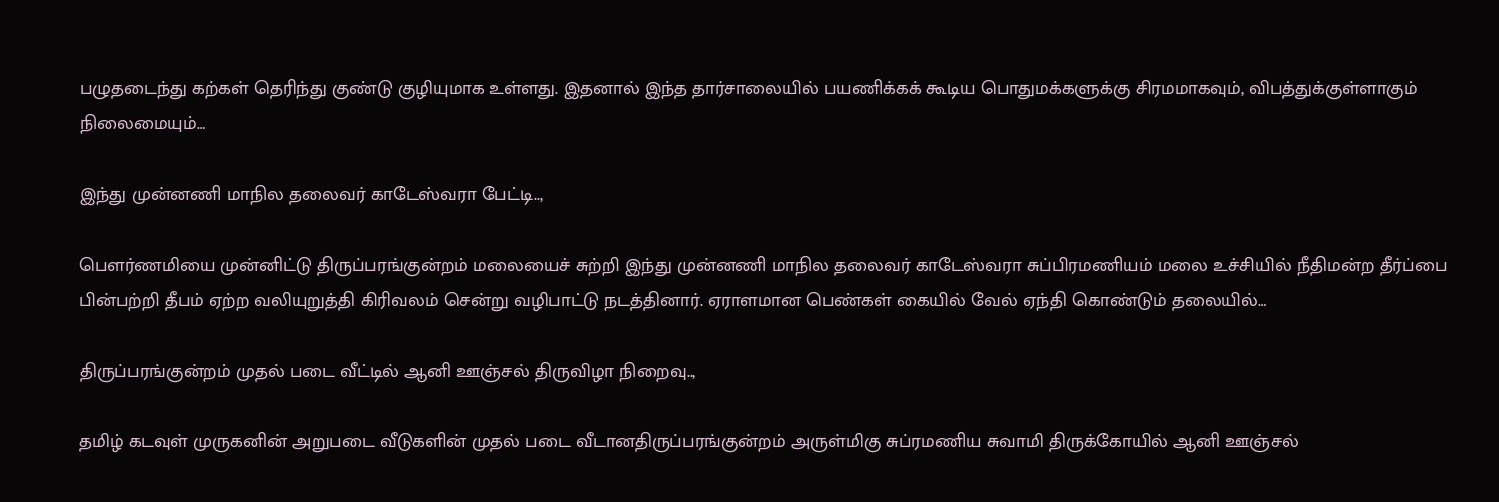பழுதடைந்து கற்கள் தெரிந்து குண்டு குழியுமாக உள்ளது. இதனால் இந்த தார்சாலையில் பயணிக்கக் கூடிய பொதுமக்களுக்கு சிரமமாகவும், விபத்துக்குள்ளாகும் நிலைமையும்…

இந்து முன்னணி மாநில தலைவர் காடேஸ்வரா பேட்டி..,

பௌர்ணமியை முன்னிட்டு திருப்பரங்குன்றம் மலையைச் சுற்றி இந்து முன்னணி மாநில தலைவர் காடேஸ்வரா சுப்பிரமணியம் மலை உச்சியில் நீதிமன்ற தீர்ப்பை பின்பற்றி தீபம் ஏற்ற வலியுறுத்தி கிரிவலம் சென்று வழிபாட்டு நடத்தினார். ஏராளமான பெண்கள் கையில் வேல் ஏந்தி கொண்டும் தலையில்…

திருப்பரங்குன்றம் முதல் படை வீட்டில் ஆனி ஊஞ்சல் திருவிழா நிறைவு..,

தமிழ் கடவுள் முருகனின் அறுபடை வீடுகளின் முதல் படை வீடானதிருப்பரங்குன்றம் அருள்மிகு சுப்ரமணிய சுவாமி திருக்கோயில் ஆனி ஊஞ்சல்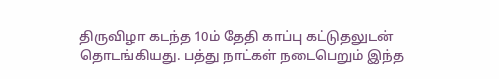திருவிழா கடந்த 10ம் தேதி காப்பு கட்டுதலுடன் தொடங்கியது. பத்து நாட்கள் நடைபெறும் இந்த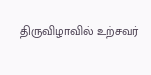திருவிழாவில் ‌உற்சவர்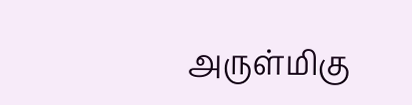அருள்மிகு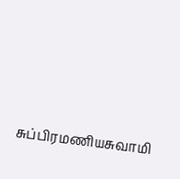சுப்பிரமணியசுவாமி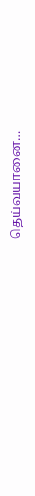தெய்வயானை…